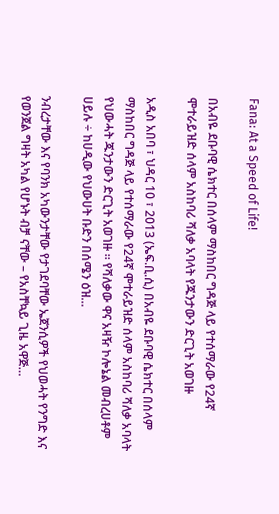Fana: At a Speed of Life!

በአብዬ ደቡባዊ ሴክተር በሰላም ማስከበር ግዳጅ ላይ የተሰማራው የ24ኛ ሞተራይዝድ ሰላም አስከባሪ ሻለቃ አባላት የጁንታውን ድርጊት አወገዙ

አዲስ አበባ ፣ ህዳር 10 ፣ 2013 (ኤፍ.ቢ.ሲ) በአብዬ ደቡባዊ ሴክተር በሰላም ማስከበር ግዳጅ ላይ የተሰማራው የ24ኛ ሞተራይዝድ ሰላም አስከባሪ ሻለቃ አባላት የህውሓት ጁንታውን ድርጊት አወገዙ ። የሻለቃው ዋና አዛዥ ኮሎኔል መብረሀቶም ሀይሉ ÷ ከሀዲው የህውሀት ቡድን በሰሜን ዕዝ…

ንብረታቸው እና የባንክ አካውንታቸው የታገደባቸው ኤጀንሲዎች የህወሓት የንግድ እና የወንጀል ግዛት አካል የሆኑት ብቻ ናቸው – የአስቸኳይ ጊዜ አዋጅ…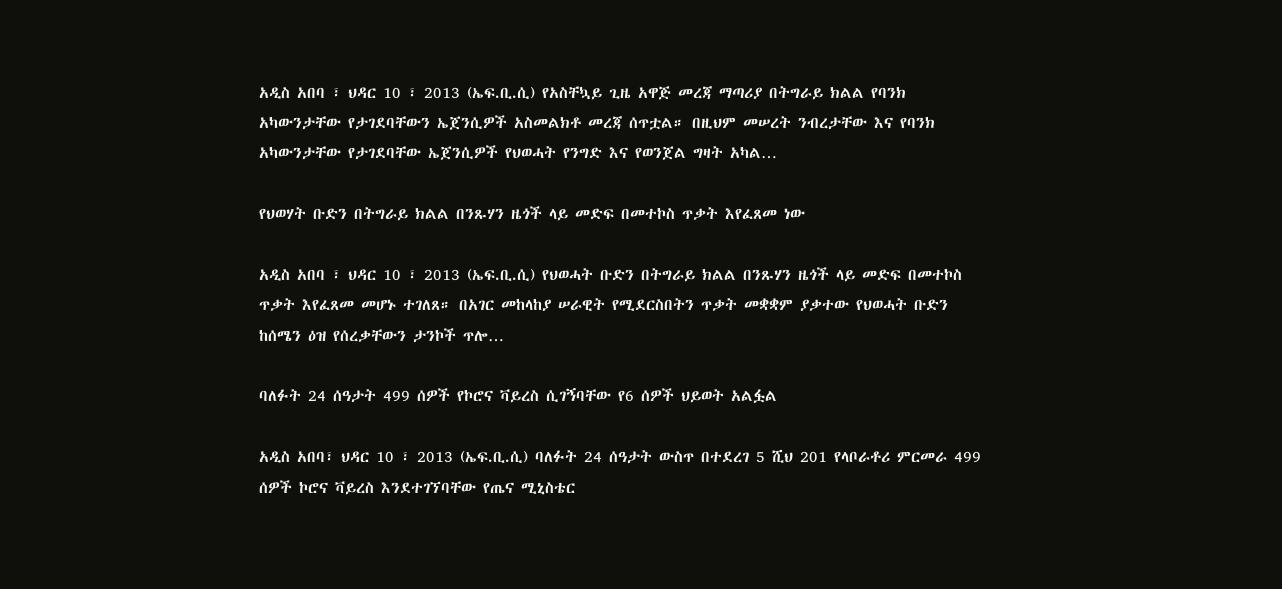አዲስ አበባ ፣ ህዳር 10 ፣ 2013 (ኤፍ.ቢ.ሲ) የአስቸኳይ ጊዜ አዋጅ መረጃ ማጣሪያ በትግራይ ክልል የባንክ አካውንታቸው የታገደባቸውን ኤጀንሲዎች አስመልክቶ መረጃ ሰጥቷል። በዚህም መሠረት ንብረታቸው እና የባንክ አካውንታቸው የታገደባቸው ኤጀንሲዎች የህወሓት የንግድ እና የወንጀል ግዛት አካል…

የህወሃት ቡድን በትግራይ ክልል በንጹሃን ዜጎች ላይ መድፍ በመተኮስ ጥቃት እየፈጸመ ነው

አዲስ አበባ ፣ ህዳር 10 ፣ 2013 (ኤፍ.ቢ.ሲ) የህወሓት ቡድን በትግራይ ክልል በንጹሃን ዜጎች ላይ መድፍ በመተኮስ ጥቃት እየፈጸመ መሆኑ ተገለጸ። በአገር መከላከያ ሠራዊት የሚደርስበትን ጥቃት መቋቋም ያቃተው የህወሓት ቡድን ከሰሜን ዕዝ የሰረቃቸውን ታንኮች ጥሎ…

ባለፉት 24 ሰዓታት 499 ሰዎች የኮሮና ቫይረስ ሲገኝባቸው የ6 ሰዎች ህይወት አልፏል

አዲስ አበባ፣ ህዳር 10 ፣ 2013 (ኤፍ.ቢ.ሲ) ባለፉት 24 ሰዓታት ውስጥ በተደረገ 5 ሺህ 201 የላቦራቶሪ ምርመራ 499 ሰዎች ኮሮና ቫይረስ እንደተገኘባቸው የጤና ሚኒስቴር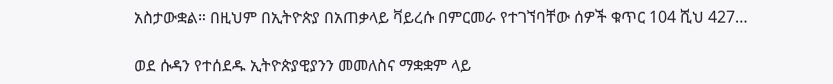አስታውቋል። በዚህም በኢትዮጵያ በአጠቃላይ ቫይረሱ በምርመራ የተገኘባቸው ሰዎች ቁጥር 104 ሺህ 427…

ወደ ሱዳን የተሰደዱ ኢትዮጵያዊያንን መመለስና ማቋቋም ላይ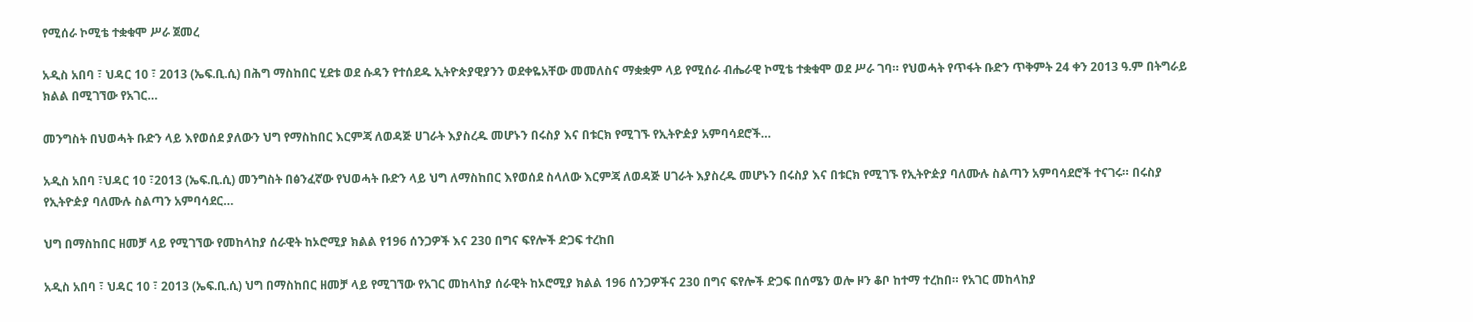የሚሰራ ኮሚቴ ተቋቁሞ ሥራ ጀመረ

አዲስ አበባ ፣ ህዳር 10 ፣ 2013 (ኤፍ.ቢ.ሲ) በሕግ ማስከበር ሂደቱ ወደ ሱዳን የተሰደዱ ኢትዮጵያዊያንን ወደቀዬአቸው መመለስና ማቋቋም ላይ የሚሰራ ብሔራዊ ኮሚቴ ተቋቁሞ ወደ ሥራ ገባ። የህወሓት የጥፋት ቡድን ጥቅምት 24 ቀን 2013 ዓ.ም በትግራይ ክልል በሚገኘው የአገር…

መንግስት በህወሓት ቡድን ላይ እየወሰደ ያለውን ህግ የማስከበር እርምጃ ለወዳጅ ሀገራት እያስረዱ መሆኑን በሩስያ እና በቱርክ የሚገኙ የኢትዮዽያ አምባሳደሮች…

አዲስ አበባ ፣ህዳር 10 ፣2013 (ኤፍ.ቢ.ሲ) መንግስት በፅንፈኛው የህወሓት ቡድን ላይ ህግ ለማስከበር እየወሰደ ስላለው እርምጃ ለወዳጅ ሀገራት እያስረዱ መሆኑን በሩስያ እና በቱርክ የሚገኙ የኢትዮዽያ ባለሙሉ ስልጣን አምባሳደሮች ተናገሩ። በሩስያ የኢትዮዽያ ባለሙሉ ስልጣን አምባሳደር…

ህግ በማስከበር ዘመቻ ላይ የሚገኘው የመከላከያ ሰራዊት ከኦሮሚያ ክልል የ196 ሰንጋዎች እና 230 በግና ፍየሎች ድጋፍ ተረከበ

አዲስ አበባ ፣ ህዳር 10 ፣ 2013 (ኤፍ.ቢ.ሲ) ህግ በማስከበር ዘመቻ ላይ የሚገኘው የአገር መከላከያ ሰራዊት ከኦሮሚያ ክልል 196 ሰንጋዎችና 230 በግና ፍየሎች ድጋፍ በሰሜን ወሎ ዞን ቆቦ ከተማ ተረከበ። የአገር መከላከያ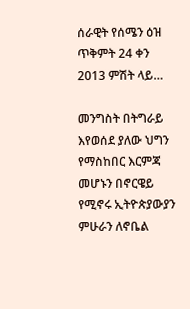ሰራዊት የሰሜን ዕዝ ጥቅምት 24 ቀን 2013 ምሽት ላይ…

መንግስት በትግራይ እየወሰደ ያለው ህግን የማስከበር እርምጃ መሆኑን በኖርዌይ የሚኖሩ ኢትዮጵያውያን ምሁራን ለኖቤል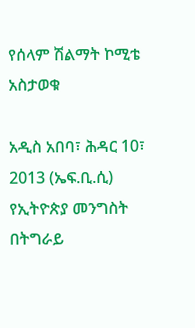የሰላም ሽልማት ኮሚቴ አስታወቁ

አዲስ አበባ፣ ሕዳር 10፣ 2013 (ኤፍ.ቢ.ሲ) የኢትዮጵያ መንግስት በትግራይ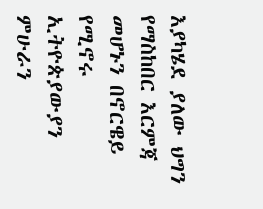እያካሄደ ያለው ህግን የማስከበር እርምጃ መሆኑን በኖርዌይ የሚኖሩ ኢትዮጵያውያን ምሁራን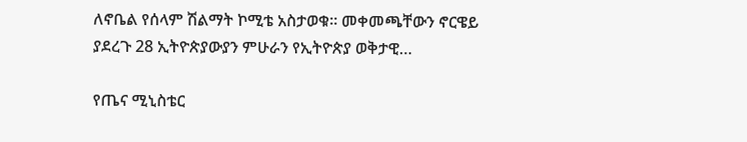ለኖቤል የሰላም ሽልማት ኮሚቴ አስታወቁ። መቀመጫቸውን ኖርዌይ ያደረጉ 28 ኢትዮጵያውያን ምሁራን የኢትዮጵያ ወቅታዊ…

የጤና ሚኒስቴር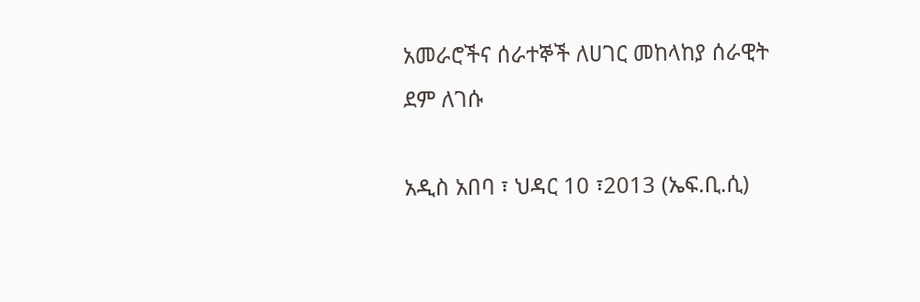አመራሮችና ሰራተኞች ለሀገር መከላከያ ሰራዊት ደም ለገሱ

አዲስ አበባ ፣ ህዳር 10 ፣2013 (ኤፍ.ቢ.ሲ)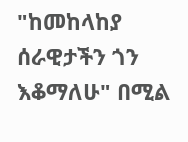"ከመከላከያ ሰራዊታችን ጎን እቆማለሁ" በሚል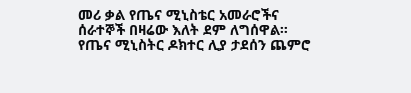መሪ ቃል የጤና ሚኒስቴር አመራሮችና ሰራተኞች በዛሬው እለት ደም ለግሰዋል። የጤና ሚኒስትር ዶክተር ሊያ ታደሰን ጨምሮ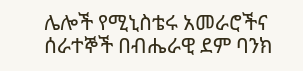ሌሎች የሚኒስቴሩ አመራሮችና ሰራተኞች በብሔራዊ ደም ባንክ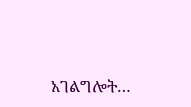አገልግሎት…